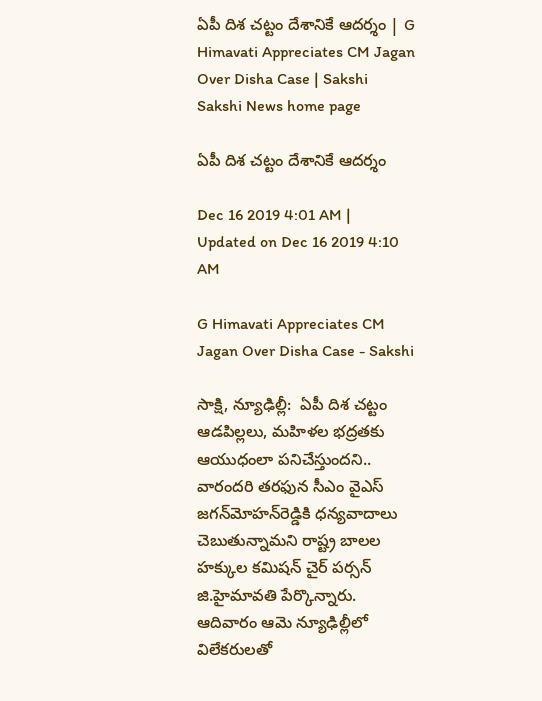ఏపీ దిశ చట్టం దేశానికే ఆదర్శం | G Himavati Appreciates CM Jagan Over Disha Case | Sakshi
Sakshi News home page

ఏపీ దిశ చట్టం దేశానికే ఆదర్శం

Dec 16 2019 4:01 AM | Updated on Dec 16 2019 4:10 AM

G Himavati Appreciates CM Jagan Over Disha Case - Sakshi

సాక్షి, న్యూఢిల్లీ:  ఏపీ దిశ చట్టం ఆడపిల్లలు, మహిళల భద్రతకు ఆయుధంలా పనిచేస్తుందని.. వారందరి తరఫున సీఎం వైఎస్‌ జగన్‌మోహన్‌రెడ్డికి ధన్యవాదాలు చెబుతున్నామని రాష్ట్ర బాలల హక్కుల కమిషన్‌ చైర్‌ పర్సన్‌ జి.హైమావతి పేర్కొన్నారు. ఆదివారం ఆమె న్యూఢిల్లీలో విలేకరులతో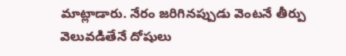మాట్లాడారు. నేరం జరిగినప్పుడు వెంటనే తీర్పు వెలువడితేనే దోషులు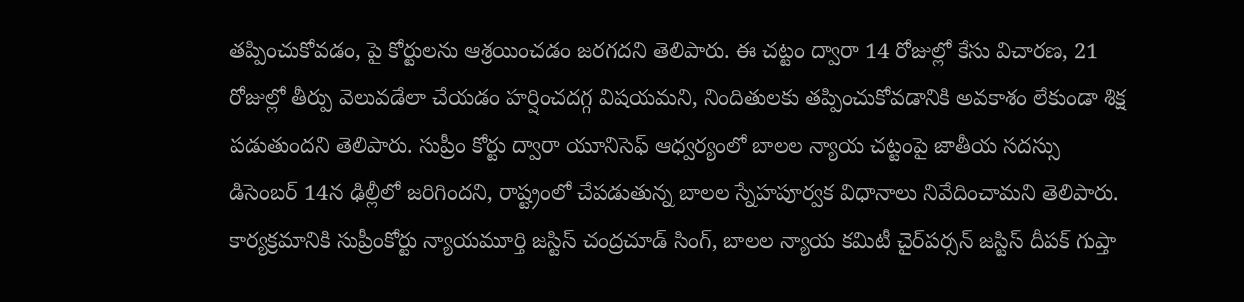తప్పించుకోవడం, పై కోర్టులను ఆశ్రయించడం జరగదని తెలిపారు. ఈ చట్టం ద్వారా 14 రోజుల్లో కేసు విచారణ, 21 రోజుల్లో తీర్పు వెలువడేలా చేయడం హర్షించదగ్గ విషయమని, నిందితులకు తప్పించుకోవడానికి అవకాశం లేకుండా శిక్ష పడుతుందని తెలిపారు. సుప్రీం కోర్టు ద్వారా యూనిసెఫ్‌ ఆధ్వర్యంలో బాలల న్యాయ చట్టంపై జాతీయ సదస్సు డిసెంబర్‌ 14న ఢిల్లీలో జరిగిందని, రాష్ట్రంలో చేపడుతున్న బాలల స్నేహపూర్వక విధానాలు నివేదించామని తెలిపారు.   కార్యక్రమానికి సుప్రీంకోర్టు న్యాయమూర్తి జస్టిస్‌ చంద్రచూడ్‌ సింగ్, బాలల న్యాయ కమిటీ చైర్‌పర్సన్‌ జస్టిస్‌ దీపక్‌ గుప్తా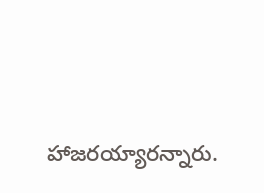హాజరయ్యారన్నారు.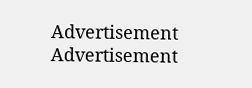Advertisement
Advertisement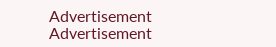Advertisement
Advertisement